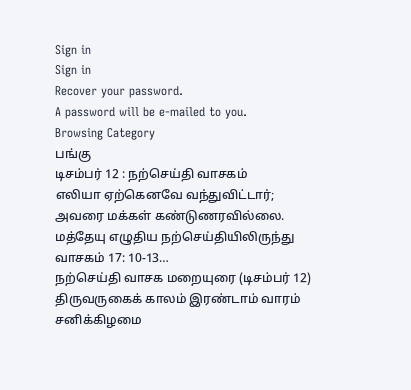Sign in
Sign in
Recover your password.
A password will be e-mailed to you.
Browsing Category
பங்கு
டிசம்பர் 12 : நற்செய்தி வாசகம்
எலியா ஏற்கெனவே வந்துவிட்டார்; அவரை மக்கள் கண்டுணரவில்லை.
மத்தேயு எழுதிய நற்செய்தியிலிருந்து வாசகம் 17: 10-13…
நற்செய்தி வாசக மறையுரை (டிசம்பர் 12)
திருவருகைக் காலம் இரண்டாம் வாரம் சனிக்கிழமை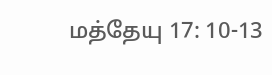மத்தேயு 17: 10-13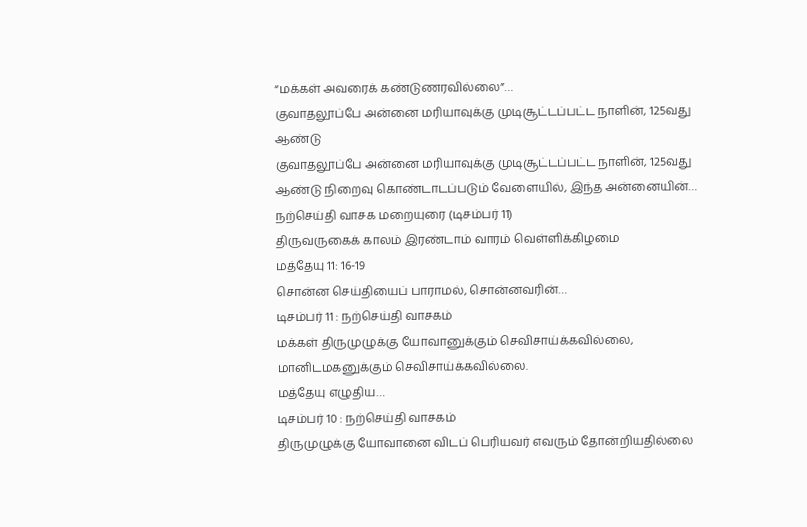“மக்கள் அவரைக் கண்டுணரவில்லை”…
குவாதலூப்பே அன்னை மரியாவுக்கு முடிசூட்டப்பட்ட நாளின், 125வது ஆண்டு
குவாதலூப்பே அன்னை மரியாவுக்கு முடிசூட்டப்பட்ட நாளின், 125வது ஆண்டு நிறைவு கொண்டாடப்படும் வேளையில், இந்த அன்னையின்…
நற்செய்தி வாசக மறையுரை (டிசம்பர் 11)
திருவருகைக் காலம் இரண்டாம் வாரம் வெள்ளிக்கிழமை
மத்தேயு 11: 16-19
சொன்ன செய்தியைப் பாராமல், சொன்னவரின்…
டிசம்பர் 11 : நற்செய்தி வாசகம்
மக்கள் திருமுழுக்கு யோவானுக்கும் செவிசாய்க்கவில்லை, மானிடமகனுக்கும் செவிசாய்க்கவில்லை.
மத்தேயு எழுதிய…
டிசம்பர் 10 : நற்செய்தி வாசகம்
திருமுழுக்கு யோவானை விடப் பெரியவர் எவரும் தோன்றியதில்லை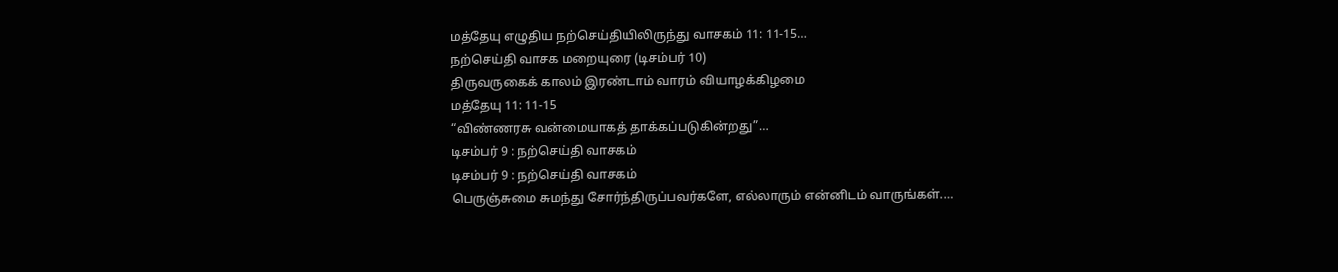மத்தேயு எழுதிய நற்செய்தியிலிருந்து வாசகம் 11: 11-15…
நற்செய்தி வாசக மறையுரை (டிசம்பர் 10)
திருவருகைக் காலம் இரண்டாம் வாரம் வியாழக்கிழமை
மத்தேயு 11: 11-15
“விண்ணரசு வன்மையாகத் தாக்கப்படுகின்றது”…
டிசம்பர் 9 : நற்செய்தி வாசகம்
டிசம்பர் 9 : நற்செய்தி வாசகம்
பெருஞ்சுமை சுமந்து சோர்ந்திருப்பவர்களே, எல்லாரும் என்னிடம் வாருங்கள்.…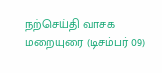நற்செய்தி வாசக மறையுரை (டிசம்பர் 09)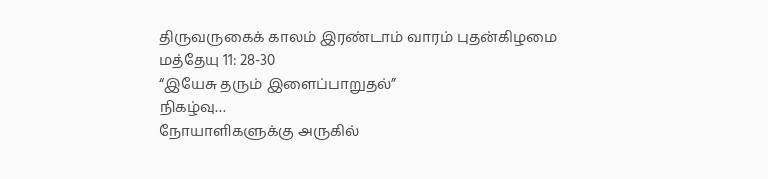திருவருகைக் காலம் இரண்டாம் வாரம் புதன்கிழமை
மத்தேயு 11: 28-30
“இயேசு தரும் இளைப்பாறுதல்”
நிகழ்வு…
நோயாளிகளுக்கு அருகில்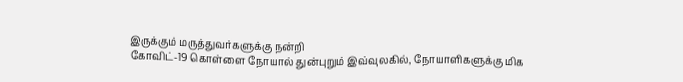இருக்கும் மருத்துவர்களுக்கு நன்றி
கோவிட்-19 கொள்ளை நோயால் துன்புறும் இவ்வுலகில், நோயாளிகளுக்கு மிக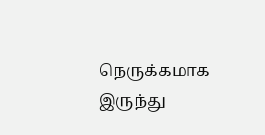நெருக்கமாக இருந்து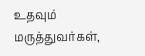உதவும் மருத்துவர்கள்,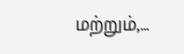மற்றும்,…